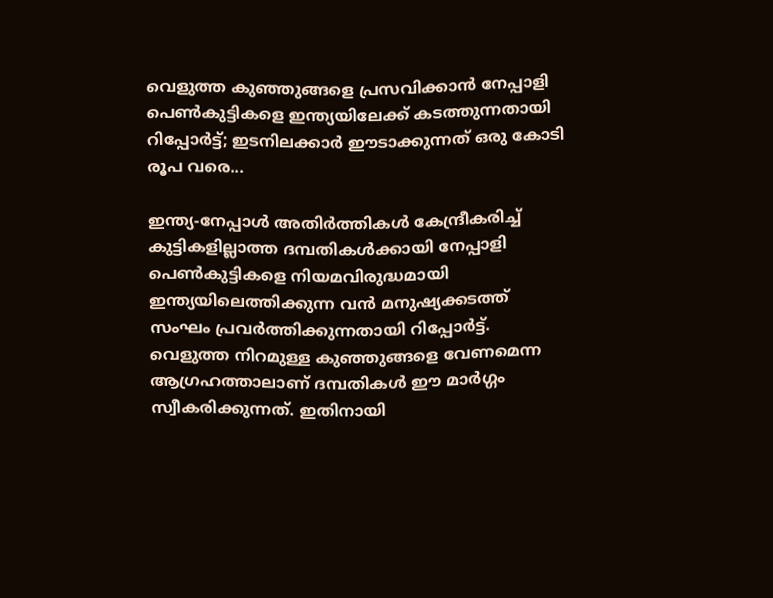വെളുത്ത കുഞ്ഞുങ്ങളെ പ്രസവിക്കാൻ നേപ്പാളി പെൺകുട്ടികളെ ഇന്ത്യയിലേക്ക് കടത്തുന്നതായി റിപ്പോർട്ട്; ഇടനിലക്കാർ ഈടാക്കുന്നത് ഒരു കോടി രൂപ വരെ...

ഇന്ത്യ-നേപ്പാൾ അതിർത്തികൾ കേന്ദ്രീകരിച്ച് കുട്ടികളില്ലാത്ത ദമ്പതികൾക്കായി നേപ്പാളി പെൺകുട്ടികളെ നിയമവിരുദ്ധമായി ഇന്ത്യയിലെത്തിക്കുന്ന വൻ മനുഷ്യക്കടത്ത് സംഘം പ്രവർത്തിക്കുന്നതായി റിപ്പോർട്ട്. വെളുത്ത നിറമുള്ള കുഞ്ഞുങ്ങളെ വേണമെന്ന ആഗ്രഹത്താലാണ് ദമ്പതികൾ ഈ മാർഗ്ഗം സ്വീകരിക്കുന്നത്. ഇതിനായി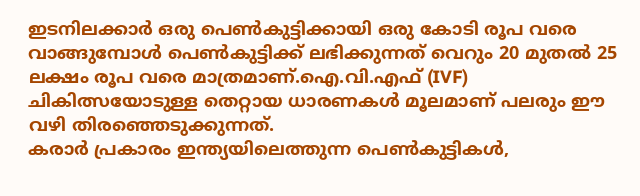ഇടനിലക്കാർ ഒരു പെൺകുട്ടിക്കായി ഒരു കോടി രൂപ വരെ വാങ്ങുമ്പോൾ പെൺകുട്ടിക്ക് ലഭിക്കുന്നത് വെറും 20 മുതൽ 25 ലക്ഷം രൂപ വരെ മാത്രമാണ്.ഐ.വി.എഫ് (IVF) ചികിത്സയോടുള്ള തെറ്റായ ധാരണകൾ മൂലമാണ് പലരും ഈ വഴി തിരഞ്ഞെടുക്കുന്നത്.
കരാർ പ്രകാരം ഇന്ത്യയിലെത്തുന്ന പെൺകുട്ടികൾ,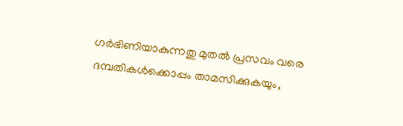ഗർഭിണിയാകുന്നതു മുതൽ പ്രസവം വരെ ദമ്പതികൾക്കൊപ്പം താമസിക്കുകയും,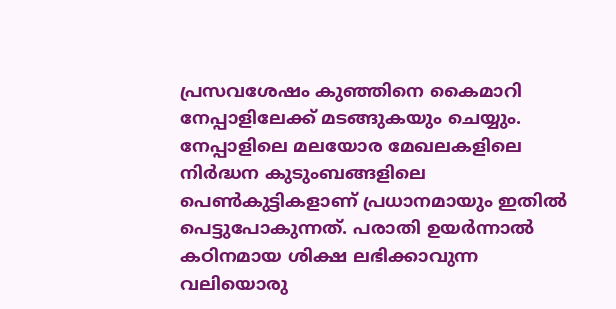പ്രസവശേഷം കുഞ്ഞിനെ കൈമാറി നേപ്പാളിലേക്ക് മടങ്ങുകയും ചെയ്യും. നേപ്പാളിലെ മലയോര മേഖലകളിലെ നിർദ്ധന കുടുംബങ്ങളിലെ പെൺകുട്ടികളാണ് പ്രധാനമായും ഇതിൽ പെട്ടുപോകുന്നത്. പരാതി ഉയർന്നാൽ കഠിനമായ ശിക്ഷ ലഭിക്കാവുന്ന വലിയൊരു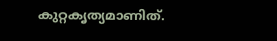കുറ്റകൃത്യമാണിത്.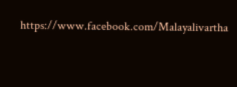https://www.facebook.com/Malayalivartha